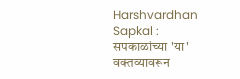Harshvardhan Sapkal : सपकाळांच्या 'या' वक्तव्यावरून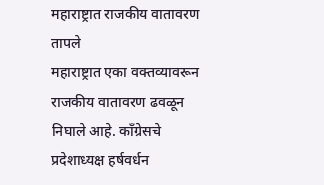महाराष्ट्रात राजकीय वातावरण तापले
महाराष्ट्रात एका वक्तव्यावरून राजकीय वातावरण ढवळून निघाले आहे. काँग्रेसचे प्रदेशाध्यक्ष हर्षवर्धन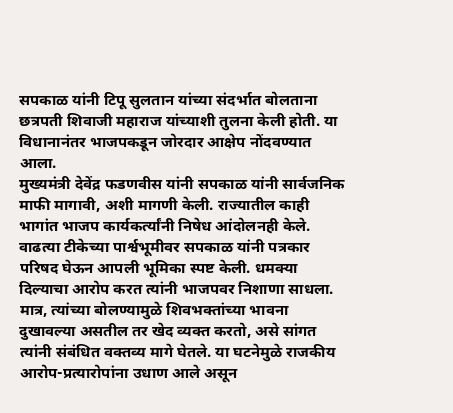सपकाळ यांनी टिपू सुलतान यांच्या संदर्भात बोलताना छत्रपती शिवाजी महाराज यांच्याशी तुलना केली होती. या विधानानंतर भाजपकडून जोरदार आक्षेप नोंदवण्यात आला.
मुख्यमंत्री देवेंद्र फडणवीस यांनी सपकाळ यांनी सार्वजनिक माफी मागावी, अशी मागणी केली. राज्यातील काही भागांत भाजप कार्यकर्त्यांनी निषेध आंदोलनही केले.
वाढत्या टीकेच्या पार्श्वभूमीवर सपकाळ यांनी पत्रकार परिषद घेऊन आपली भूमिका स्पष्ट केली. धमक्या दिल्याचा आरोप करत त्यांनी भाजपवर निशाणा साधला. मात्र, त्यांच्या बोलण्यामुळे शिवभक्तांच्या भावना दुखावल्या असतील तर खेद व्यक्त करतो, असे सांगत त्यांनी संबंधित वक्तव्य मागे घेतले. या घटनेमुळे राजकीय आरोप-प्रत्यारोपांना उधाण आले असून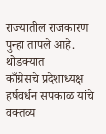राज्यातील राजकारण पुन्हा तापले आहे.
थोडक्यात
काँग्रेसचे प्रदेशाध्यक्ष हर्षवर्धन सपकाळ यांचे वक्तव्य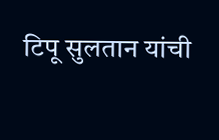टिपू सुलतान यांची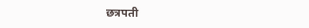छत्रपती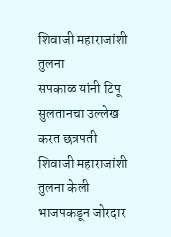शिवाजी महाराजांशी तुलना
सपकाळ यांनी टिपू सुलतानचा उल्लेख करत छत्रपती शिवाजी महाराजांशी तुलना केली
भाजपकडून जोरदार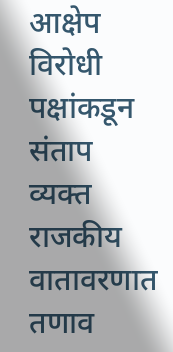आक्षेप
विरोधी पक्षांकडून संताप व्यक्त
राजकीय वातावरणात तणाव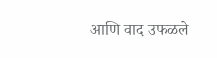आणि वाद उफळले